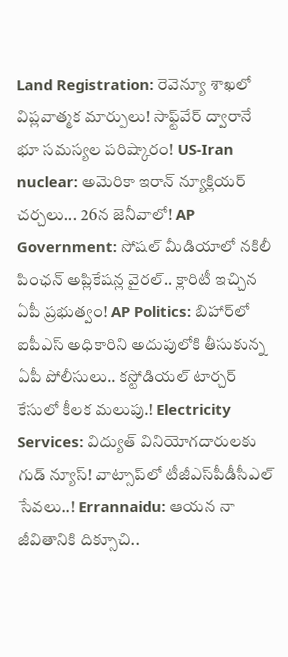Land Registration: రెవెన్యూ శాఖలో విప్లవాత్మక మార్పులు! సాఫ్ట్‌వేర్ ద్వారానే భూ సమస్యల పరిష్కారం! US-Iran nuclear: అమెరికా ఇరాన్ న్యూక్లియర్ చర్చలు... 26న జెనీవాలో! AP Government: సోషల్ మీడియాలో నకిలీ పింఛన్ అప్లికేషన్ల వైరల్.. క్లారిటీ ఇచ్చిన ఏపీ ప్రభుత్వం! AP Politics: బిహార్‌లో ఐపీఎస్ అధికారిని అదుపులోకి తీసుకున్న ఏపీ పోలీసులు.. కస్టోడియల్ టార్చర్ కేసులో కీలక మలుపు.! Electricity Services: విద్యుత్ వినియోగదారులకు గుడ్ న్యూస్! వాట్సాప్‌లో టీజీఎస్‌పీడీసీఎల్ సేవలు..! Errannaidu: ఆయన నా జీవితానికి దిక్సూచి..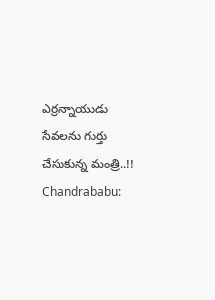ఎర్రన్నాయుడు సేవలను గుర్తు చేసుకున్న మంత్రి..!! Chandrababu: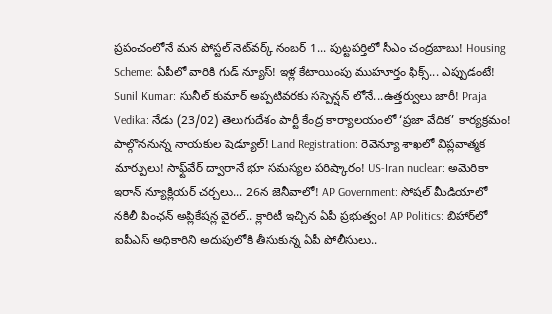ప్రపంచంలోనే మన పోస్టల్ నెట్‌వర్క్ నంబర్ 1... పుట్టపర్తిలో సీఎం చంద్రబాబు! Housing Scheme: ఏపీలో వారికి గుడ్ న్యూస్! ఇళ్ల కేటాయింపు ముహూర్తం ఫిక్స్... ఎప్పుడంటే! Sunil Kumar: సునీల్ కుమార్ అప్పటివరకు సస్పెన్షన్ లోనే...ఉత్తర్వులు జారీ! Praja Vedika: నేడు (23/02) తెలుగుదేశం పార్టీ కేంద్ర కార్యాలయంలో ‘ప్రజా వేదిక’ కార్యక్రమం! పాల్గొననున్న నాయకుల షెడ్యూల్! Land Registration: రెవెన్యూ శాఖలో విప్లవాత్మక మార్పులు! సాఫ్ట్‌వేర్ ద్వారానే భూ సమస్యల పరిష్కారం! US-Iran nuclear: అమెరికా ఇరాన్ న్యూక్లియర్ చర్చలు... 26న జెనీవాలో! AP Government: సోషల్ మీడియాలో నకిలీ పింఛన్ అప్లికేషన్ల వైరల్.. క్లారిటీ ఇచ్చిన ఏపీ ప్రభుత్వం! AP Politics: బిహార్‌లో ఐపీఎస్ అధికారిని అదుపులోకి తీసుకున్న ఏపీ పోలీసులు..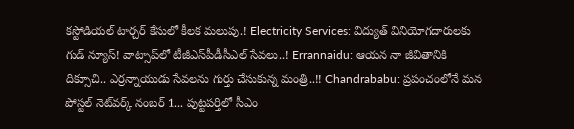కస్టోడియల్ టార్చర్ కేసులో కీలక మలుపు.! Electricity Services: విద్యుత్ వినియోగదారులకు గుడ్ న్యూస్! వాట్సాప్‌లో టీజీఎస్‌పీడీసీఎల్ సేవలు..! Errannaidu: ఆయన నా జీవితానికి దిక్సూచి.. ఎర్రన్నాయుడు సేవలను గుర్తు చేసుకున్న మంత్రి..!! Chandrababu: ప్రపంచంలోనే మన పోస్టల్ నెట్‌వర్క్ నంబర్ 1... పుట్టపర్తిలో సీఎం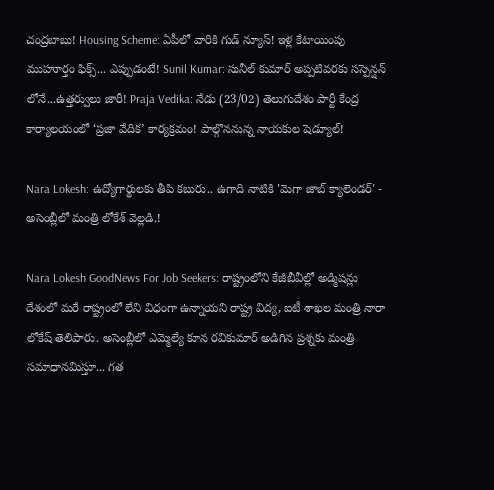చంద్రబాబు! Housing Scheme: ఏపీలో వారికి గుడ్ న్యూస్! ఇళ్ల కేటాయింపు ముహూర్తం ఫిక్స్... ఎప్పుడంటే! Sunil Kumar: సునీల్ కుమార్ అప్పటివరకు సస్పెన్షన్ లోనే...ఉత్తర్వులు జారీ! Praja Vedika: నేడు (23/02) తెలుగుదేశం పార్టీ కేంద్ర కార్యాలయంలో ‘ప్రజా వేదిక’ కార్యక్రమం! పాల్గొననున్న నాయకుల షెడ్యూల్!

Nara Lokesh: ఉద్యోగార్థులకు తీపి కబురు.. ఉగాది నాటికి 'మెగా జాబ్ క్యాలెండర్' - అసెంబ్లీలో మంత్రి లోకేశ్ వెల్లడి.!

Nara Lokesh GoodNews For Job Seekers: రాష్ట్రంలోని కేజీబీవీల్లో అడ్మిషన్లు దేశంలో మరే రాష్ట్రంలో లేని విధంగా ఉన్నాయని రాష్ట్ర విద్య, ఐటీ శాఖల మంత్రి నారా లోకేష్ తెలిపారు. అసెంబ్లీలో ఎమ్మెల్యే కూన రవికుమార్ అడిగిన ప్రశ్నకు మంత్రి సమాధానమిస్తూ... గత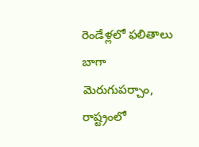రెండేళ్లలో ఫలితాలు బాగా మెరుగుపర్చాం, రాష్ట్రంలో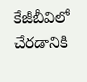కేజీబీవిలో చేరడానికి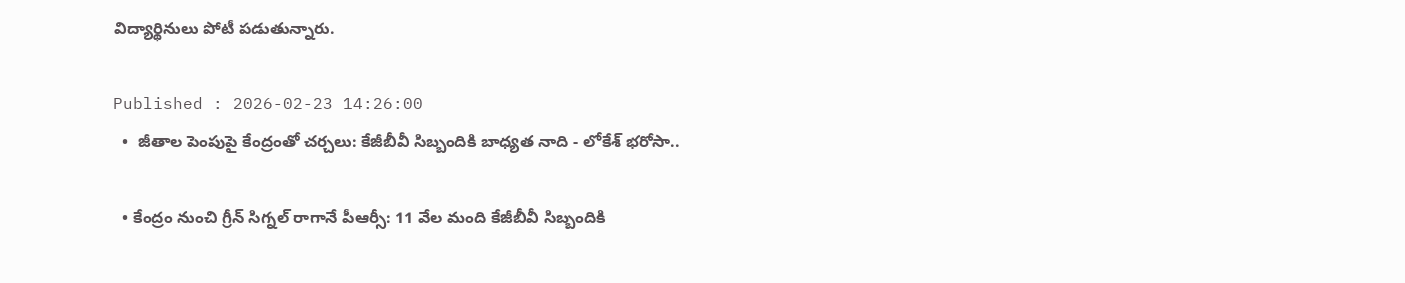విద్యార్థినులు పోటీ పడుతున్నారు.

Published : 2026-02-23 14:26:00
  •  జీతాల పెంపుపై కేంద్రంతో చర్చలు: కేజీబీవీ సిబ్బందికి బాధ్యత నాది - లోకేశ్ భరోసా..

  • కేంద్రం నుంచి గ్రీన్ సిగ్నల్ రాగానే పీఆర్సీ: 11 వేల మంది కేజీబీవీ సిబ్బందికి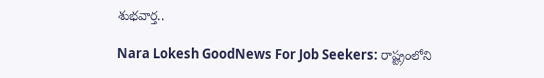శుభవార్త..

Nara Lokesh GoodNews For Job Seekers: రాష్ట్రంలోని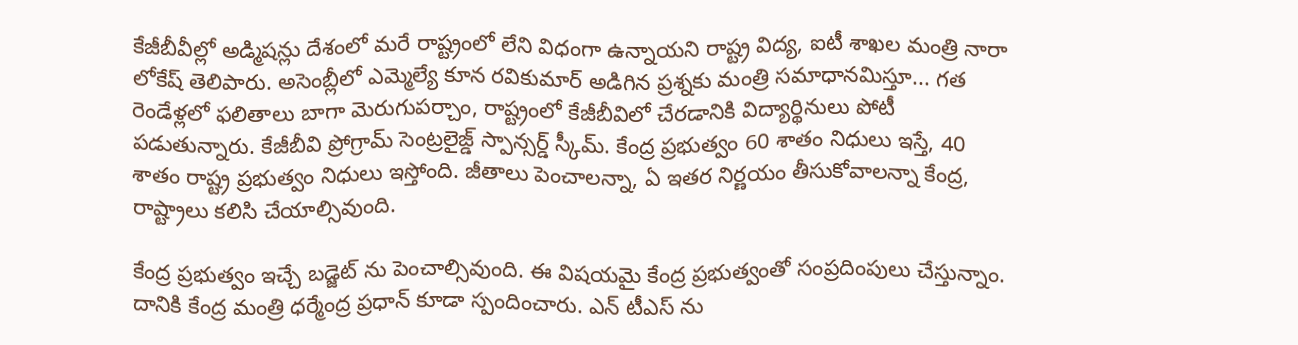కేజీబీవీల్లో అడ్మిషన్లు దేశంలో మరే రాష్ట్రంలో లేని విధంగా ఉన్నాయని రాష్ట్ర విద్య, ఐటీ శాఖల మంత్రి నారా లోకేష్ తెలిపారు. అసెంబ్లీలో ఎమ్మెల్యే కూన రవికుమార్ అడిగిన ప్రశ్నకు మంత్రి సమాధానమిస్తూ... గత రెండేళ్లలో ఫలితాలు బాగా మెరుగుపర్చాం, రాష్ట్రంలో కేజీబీవిలో చేరడానికి విద్యార్థినులు పోటీ పడుతున్నారు. కేజీబీవి ప్రోగ్రామ్ సెంట్రలైజ్డ్ స్పాన్సర్డ్ స్కీమ్. కేంద్ర ప్రభుత్వం 60 శాతం నిధులు ఇస్తే, 40 శాతం రాష్ట్ర ప్రభుత్వం నిధులు ఇస్తోంది. జీతాలు పెంచాలన్నా, ఏ ఇతర నిర్ణయం తీసుకోవాలన్నా కేంద్ర, రాష్ట్రాలు కలిసి చేయాల్సివుంది.

కేంద్ర ప్రభుత్వం ఇచ్చే బడ్జెట్ ను పెంచాల్సివుంది. ఈ విషయమై కేంద్ర ప్రభుత్వంతో సంప్రదింపులు చేస్తున్నాం. దానికి కేంద్ర మంత్రి ధర్మేంద్ర ప్రధాన్ కూడా స్పందించారు. ఎన్ టీఎస్ ను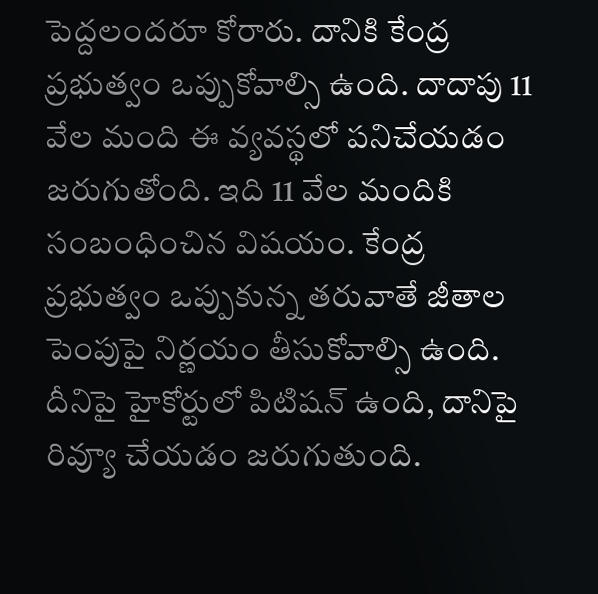పెద్దలందరూ కోరారు. దానికి కేంద్ర ప్రభుత్వం ఒప్పుకోవాల్సి ఉంది. దాదాపు 11 వేల మంది ఈ వ్యవస్థలో పనిచేయడం జరుగుతోంది. ఇది 11 వేల మందికి సంబంధించిన విషయం. కేంద్ర ప్రభుత్వం ఒప్పుకున్న తరువాతే జీతాల పెంపుపై నిర్ణయం తీసుకోవాల్సి ఉంది. దీనిపై హైకోర్టులో పిటిషన్ ఉంది, దానిపై రివ్యూ చేయడం జరుగుతుంది.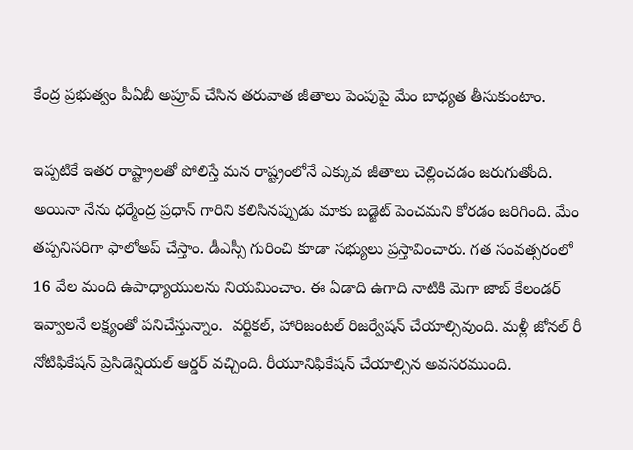కేంద్ర ప్రభుత్వం పీఏబీ అప్రూవ్ చేసిన తరువాత జీతాలు పెంపుపై మేం బాధ్యత తీసుకుంటాం.

ఇప్పటికే ఇతర రాష్ట్రాలతో పోలిస్తే మన రాష్ట్రంలోనే ఎక్కువ జీతాలు చెల్లించడం జరుగుతోంది. అయినా నేను ధర్మేంద్ర ప్రధాన్ గారిని కలిసినప్పుడు మాకు బడ్జెట్ పెంచమని కోరడం జరిగింది. మేం తప్పనిసరిగా ఫాలోఅప్ చేస్తాం. డీఎస్సీ గురించి కూడా సభ్యులు ప్రస్తావించారు. గత సంవత్సరంలో 16 వేల మంది ఉపాధ్యాయులను నియమించాం. ఈ ఏడాది ఉగాది నాటికి మెగా జాబ్ కేలండర్ ఇవ్వాలనే లక్ష్యంతో పనిచేస్తున్నాం.  వర్టికల్, హారిజంటల్ రిజర్వేషన్ చేయాల్సివుంది. మళ్లీ జోనల్ రీ నోటిఫికేషన్ ప్రెసిడెన్షియల్ ఆర్డర్ వచ్చింది. రీయూనిఫికేషన్ చేయాల్సిన అవసరముంది.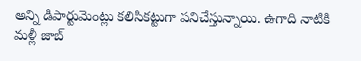అన్ని డిపార్టుమెంట్లు కలిసికట్టుగా పనిచేస్తున్నాయి. ఉగాది నాటికి మళ్లీ జాబ్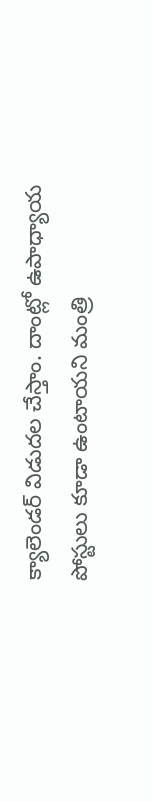క్యాలెండర్ విడుదల చేస్తాం. దాంట్లో ఉపాధ్యాయ పోస్టులు కూడా ఉంటాయని మంత్రి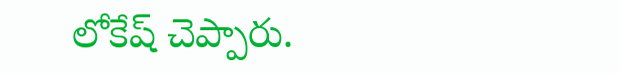లోకేష్ చెప్పారు.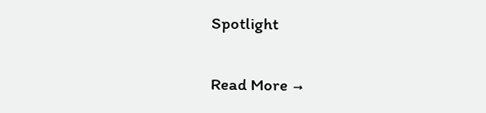Spotlight

Read More →